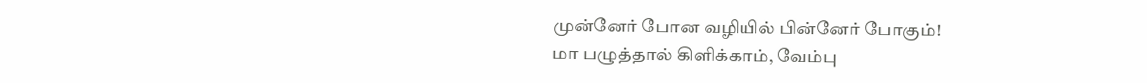முன்னேர் போன வழியில் பின்னேர் போகும்!
மா பழுத்தால் கிளிக்காம், வேம்பு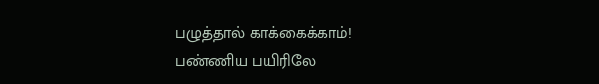பழுத்தால் காக்கைக்காம்!
பண்ணிய பயிரிலே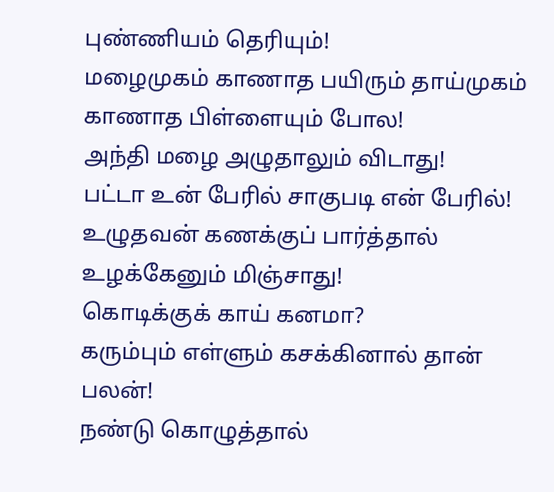புண்ணியம் தெரியும்!
மழைமுகம் காணாத பயிரும் தாய்முகம் காணாத பிள்ளையும் போல!
அந்தி மழை அழுதாலும் விடாது!
பட்டா உன் பேரில் சாகுபடி என் பேரில்!
உழுதவன் கணக்குப் பார்த்தால் உழக்கேனும் மிஞ்சாது!
கொடிக்குக் காய் கனமா?
கரும்பும் எள்ளும் கசக்கினால் தான் பலன்!
நண்டு கொழுத்தால்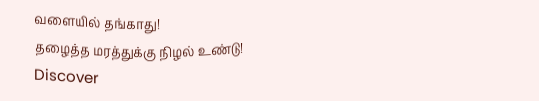வளையில் தங்காது!
தழைத்த மரத்துக்கு நிழல் உண்டு!
Discover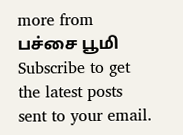more from பச்சை பூமி
Subscribe to get the latest posts sent to your email.